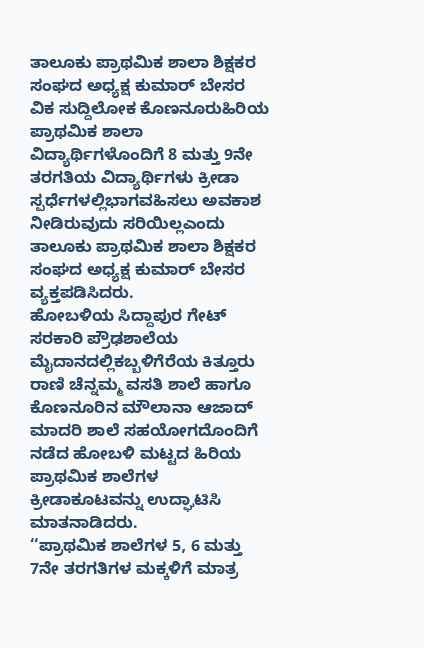ತಾಲೂಕು ಪ್ರಾಥಮಿಕ ಶಾಲಾ ಶಿಕ್ಷಕರ ಸಂಘದ ಅಧ್ಯಕ್ಷ ಕುಮಾರ್ ಬೇಸರ
ವಿಕ ಸುದ್ದಿಲೋಕ ಕೊಣನೂರುಹಿರಿಯ ಪ್ರಾಥಮಿಕ ಶಾಲಾ ವಿದ್ಯಾರ್ಥಿಗಳೊಂದಿಗೆ 8 ಮತ್ತು 9ನೇ ತರಗತಿಯ ವಿದ್ಯಾರ್ಥಿಗಳು ಕ್ರೀಡಾ ಸ್ಪರ್ಧೆಗಳಲ್ಲಿಭಾಗವಹಿಸಲು ಅವಕಾಶ ನೀಡಿರುವುದು ಸರಿಯಿಲ್ಲಎಂದು ತಾಲೂಕು ಪ್ರಾಥಮಿಕ ಶಾಲಾ ಶಿಕ್ಷಕರ ಸಂಘದ ಅಧ್ಯಕ್ಷ ಕುಮಾರ್ ಬೇಸರ ವ್ಯಕ್ತಪಡಿಸಿದರು.
ಹೋಬಳಿಯ ಸಿದ್ದಾಪುರ ಗೇಟ್ ಸರಕಾರಿ ಪ್ರೌಢಶಾಲೆಯ ಮೈದಾನದಲ್ಲಿಕಬ್ಬಳಿಗೆರೆಯ ಕಿತ್ತೂರು ರಾಣಿ ಚೆನ್ನಮ್ಮ ವಸತಿ ಶಾಲೆ ಹಾಗೂ ಕೊಣನೂರಿನ ಮೌಲಾನಾ ಆಜಾದ್ ಮಾದರಿ ಶಾಲೆ ಸಹಯೋಗದೊಂದಿಗೆ ನಡೆದ ಹೋಬಳಿ ಮಟ್ಟದ ಹಿರಿಯ ಪ್ರಾಥಮಿಕ ಶಾಲೆಗಳ ಕ್ರೀಡಾಕೂಟವನ್ನು ಉದ್ಘಾಟಿಸಿ ಮಾತನಾಡಿದರು.
‘‘ಪ್ರಾಥಮಿಕ ಶಾಲೆಗಳ 5, 6 ಮತ್ತು 7ನೇ ತರಗತಿಗಳ ಮಕ್ಕಳಿಗೆ ಮಾತ್ರ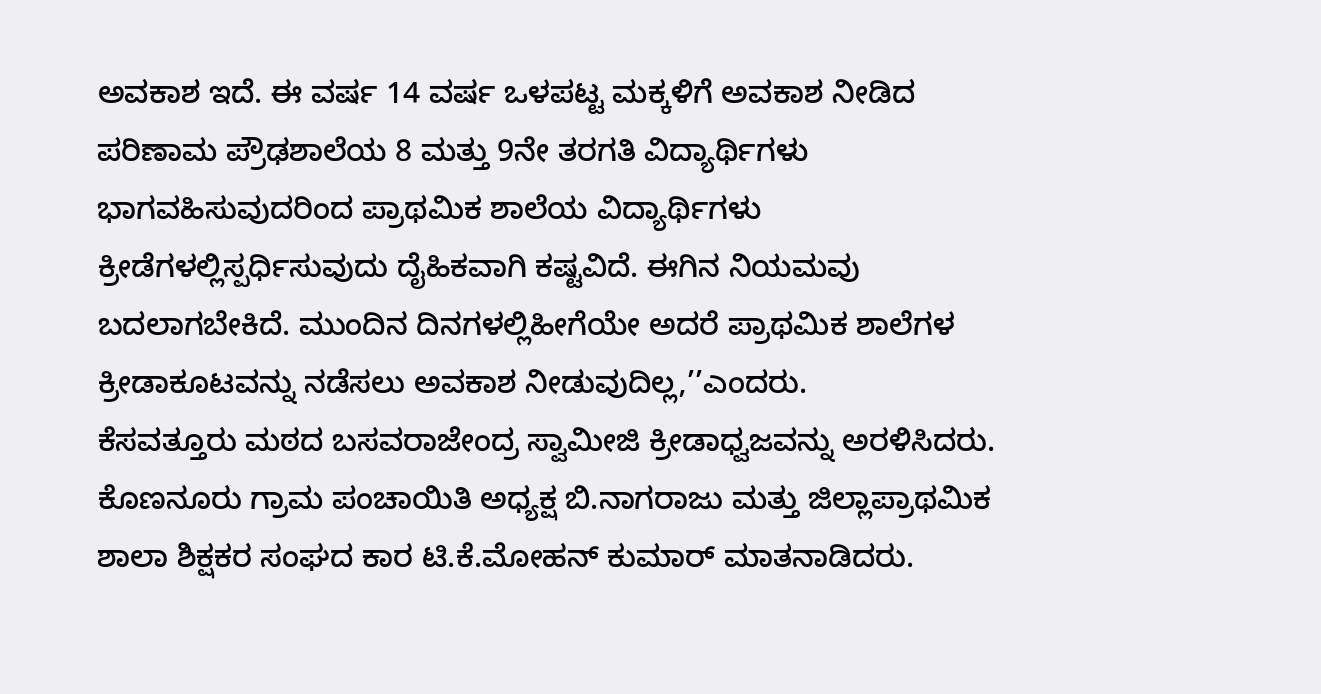ಅವಕಾಶ ಇದೆ. ಈ ವರ್ಷ 14 ವರ್ಷ ಒಳಪಟ್ಟ ಮಕ್ಕಳಿಗೆ ಅವಕಾಶ ನೀಡಿದ ಪರಿಣಾಮ ಪ್ರೌಢಶಾಲೆಯ 8 ಮತ್ತು 9ನೇ ತರಗತಿ ವಿದ್ಯಾರ್ಥಿಗಳು ಭಾಗವಹಿಸುವುದರಿಂದ ಪ್ರಾಥಮಿಕ ಶಾಲೆಯ ವಿದ್ಯಾರ್ಥಿಗಳು ಕ್ರೀಡೆಗಳಲ್ಲಿಸ್ಪರ್ಧಿಸುವುದು ದೈಹಿಕವಾಗಿ ಕಷ್ಟವಿದೆ. ಈಗಿನ ನಿಯಮವು ಬದಲಾಗಬೇಕಿದೆ. ಮುಂದಿನ ದಿನಗಳಲ್ಲಿಹೀಗೆಯೇ ಅದರೆ ಪ್ರಾಥಮಿಕ ಶಾಲೆಗಳ ಕ್ರೀಡಾಕೂಟವನ್ನು ನಡೆಸಲು ಅವಕಾಶ ನೀಡುವುದಿಲ್ಲ,’’ಎಂದರು.
ಕೆಸವತ್ತೂರು ಮಠದ ಬಸವರಾಜೇಂದ್ರ ಸ್ವಾಮೀಜಿ ಕ್ರೀಡಾಧ್ವಜವನ್ನು ಅರಳಿಸಿದರು. ಕೊಣನೂರು ಗ್ರಾಮ ಪಂಚಾಯಿತಿ ಅಧ್ಯಕ್ಷ ಬಿ.ನಾಗರಾಜು ಮತ್ತು ಜಿಲ್ಲಾಪ್ರಾಥಮಿಕ ಶಾಲಾ ಶಿಕ್ಷಕರ ಸಂಘದ ಕಾರ ಟಿ.ಕೆ.ಮೋಹನ್ ಕುಮಾರ್ ಮಾತನಾಡಿದರು.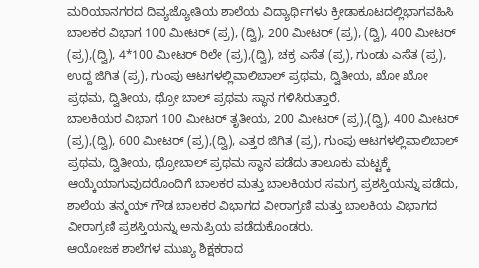ಮರಿಯಾನಗರದ ದಿವ್ಯಜ್ಯೋತಿಯ ಶಾಲೆಯ ವಿದ್ಯಾರ್ಥಿಗಳು ಕ್ರೀಡಾಕೂಟದಲ್ಲಿಭಾಗವಹಿಸಿ ಬಾಲಕರ ವಿಭಾಗ 100 ಮೀಟರ್ (ಪ್ರ), (ದ್ವಿ), 200 ಮೀಟರ್ (ಪ್ರ), (ದ್ವಿ), 400 ಮೀಟರ್ (ಪ್ರ),(ದ್ವಿ), 4*100 ಮೀಟರ್ ರಿಲೇ (ಪ್ರ),(ದ್ವಿ), ಚಕ್ರ ಎಸೆತ (ಪ್ರ), ಗುಂಡು ಎಸೆತ (ಪ್ರ), ಉದ್ದ ಜಿಗಿತ (ಪ್ರ), ಗುಂಪು ಆಟಗಳಲ್ಲಿವಾಲಿಬಾಲ್ ಪ್ರಥಮ, ದ್ವಿತೀಯ, ಖೋ ಖೋ ಪ್ರಥಮ, ದ್ವಿತೀಯ, ಥ್ರೋ ಬಾಲ್ ಪ್ರಥಮ ಸ್ಥಾನ ಗಳಿಸಿರುತ್ತಾರೆ.
ಬಾಲಕಿಯರ ವಿಭಾಗ 100 ಮೀಟರ್ ತೃತೀಯ, 200 ಮೀಟರ್ (ಪ್ರ),(ದ್ವಿ), 400 ಮೀಟರ್ (ಪ್ರ),(ದ್ವಿ), 600 ಮೀಟರ್ (ಪ್ರ),(ದ್ವಿ), ಎತ್ತರ ಜಿಗಿತ (ಪ್ರ), ಗುಂಪು ಆಟಗಳಲ್ಲಿವಾಲಿಬಾಲ್ ಪ್ರಥಮ, ದ್ವಿತೀಯ, ಥ್ರೋಬಾಲ್ ಪ್ರಥಮ ಸ್ಥಾನ ಪಡೆದು ತಾಲೂಕು ಮಟ್ಟಕ್ಕೆ ಆಯ್ಕೆಯಾಗುವುದರೊಂದಿಗೆ ಬಾಲಕರ ಮತ್ತು ಬಾಲಕಿಯರ ಸಮಗ್ರ ಪ್ರಶಸ್ತಿಯನ್ನು ಪಡೆದು, ಶಾಲೆಯ ತನ್ಮಯ್ ಗೌಡ ಬಾಲಕರ ವಿಭಾಗದ ವೀರಾಗ್ರಣಿ ಮತ್ತು ಬಾಲಕಿಯ ವಿಭಾಗದ ವೀರಾಗ್ರಣಿ ಪ್ರಶಸ್ತಿಯನ್ನು ಅನುಪ್ರಿಯ ಪಡೆದುಕೊಂಡರು.
ಆಯೋಜಕ ಶಾಲೆಗಳ ಮುಖ್ಯ ಶಿಕ್ಷಕರಾದ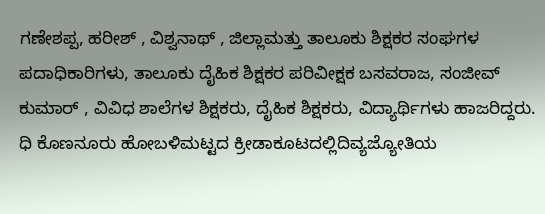ಗಣೇಶಪ್ಪ, ಹರೀಶ್ , ವಿಶ್ವನಾಥ್ , ಜಿಲ್ಲಾಮತ್ತು ತಾಲೂಕು ಶಿಕ್ಷಕರ ಸಂಘಗಳ ಪದಾಧಿಕಾರಿಗಳು, ತಾಲೂಕು ದೈಹಿಕ ಶಿಕ್ಷಕರ ಪರಿವೀಕ್ಷಕ ಬಸವರಾಜ, ಸಂಜೀವ್ ಕುಮಾರ್ , ವಿವಿಧ ಶಾಲೆಗಳ ಶಿಕ್ಷಕರು, ದೈಹಿಕ ಶಿಕ್ಷಕರು, ವಿದ್ಯಾರ್ಥಿಗಳು ಹಾಜರಿದ್ದರು.
ಧಿ ಕೊಣನೂರು ಹೋಬಳಿಮಟ್ಟದ ಕ್ರೀಡಾಕೂಟದಲ್ಲಿದಿವ್ಯಜ್ಯೋತಿಯ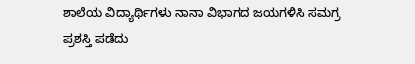ಶಾಲೆಯ ವಿದ್ಯಾರ್ಥಿಗಳು ನಾನಾ ವಿಭಾಗದ ಜಯಗಳಿಸಿ ಸಮಗ್ರ ಪ್ರಶಸ್ತಿ ಪಡೆದು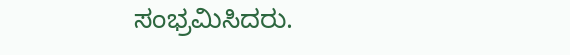ಸಂಭ್ರಮಿಸಿದರು.